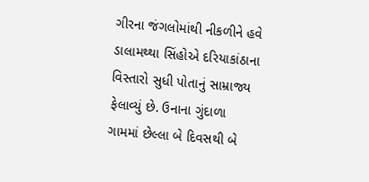ગીરના જંગલોમાંથી નીકળીને હવે ડાલામથ્થા સિંહોએ દરિયાકાંઠાના વિસ્તારો સુધી પોતાનું સામ્રાજ્ય ફેલાવ્યું છે. ઉનાના ગુંદાળા ગામમાં છેલ્લા બે દિવસથી બે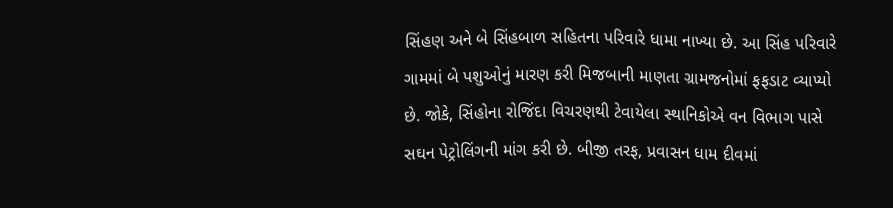સિંહણ અને બે સિંહબાળ સહિતના પરિવારે ધામા નાખ્યા છે. આ સિંહ પરિવારે ગામમાં બે પશુઓનું મારણ કરી મિજબાની માણતા ગ્રામજનોમાં ફફડાટ વ્યાપ્યો છે. જોકે, સિંહોના રોજિંદા વિચરણથી ટેવાયેલા સ્થાનિકોએ વન વિભાગ પાસે સઘન પેટ્રોલિંગની માંગ કરી છે. બીજી તરફ, પ્રવાસન ધામ દીવમાં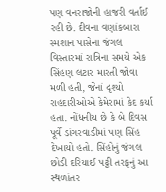પણ વનરાજોની હાજરી વર્તાઈ રહી છે. દીવના વણાંકબારા સ્મશાન પાસેના જંગલ વિસ્તારમાં રાત્રિના સમયે એક સિંહણ લટાર મારતી જોવા મળી હતી, જેનાં દૃશ્યો રાહદારીઓએ કેમેરામાં કેદ કર્યા હતા. નોંધનીય છે કે બે દિવસ પૂર્વે ડાંગરવાડીમાં પણ સિંહ દેખાયો હતો. સિંહોનું જંગલ છોડી દરિયાઈ પટ્ટી તરફનું આ સ્થળાંતર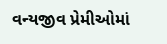વન્યજીવ પ્રેમીઓમાં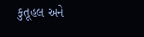કુતૂહલ અને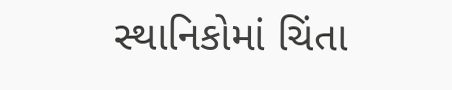સ્થાનિકોમાં ચિંતા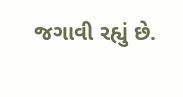જગાવી રહ્યું છે.